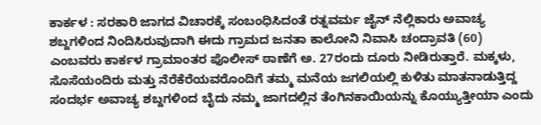ಕಾರ್ಕಳ : ಸರಕಾರಿ ಜಾಗದ ವಿಚಾರಕ್ಕೆ ಸಂಬಂಧಿಸಿದಂತೆ ರತ್ನವರ್ಮ ಜೈನ್ ನೆಲ್ಲಿಕಾರು ಅವಾಚ್ಯ ಶಬ್ದಗಳಿಂದ ನಿಂದಿಸಿರುವುದಾಗಿ ಈದು ಗ್ರಾಮದ ಜನತಾ ಕಾಲೋನಿ ನಿವಾಸಿ ಚಂದ್ರಾವತಿ (60) ಎಂಬವರು ಕಾರ್ಕಳ ಗ್ರಾಮಾಂತರ ಪೊಲೀಸ್ ಠಾಣೆಗೆ ಅ. 27ರಂದು ದೂರು ನೀಡಿರುತ್ತಾರೆ. ಮಕ್ಕಳು, ಸೊಸೆಯಂದಿರು ಮತ್ತು ನೆರೆಕೆರೆಯವರೊಂದಿಗೆ ತಮ್ಮ ಮನೆಯ ಜಗಲಿಯಲ್ಲಿ ಕುಳಿತು ಮಾತನಾಡುತ್ತಿದ್ದ ಸಂದರ್ಭ ಅವಾಚ್ಯ ಶಬ್ದಗಳಿಂದ ಬೈದು ನಮ್ಮ ಜಾಗದಲ್ಲಿನ ತೆಂಗಿನಕಾಯಿಯನ್ನು ಕೊಯ್ಯುತ್ತೀಯಾ ಎಂದು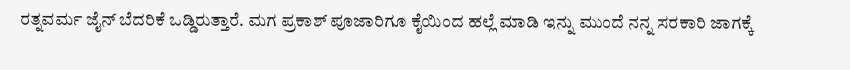ರತ್ನವರ್ಮ ಜೈನ್ ಬೆದರಿಕೆ ಒಡ್ಡಿರುತ್ತಾರೆ. ಮಗ ಪ್ರಕಾಶ್ ಪೂಜಾರಿಗೂ ಕೈಯಿಂದ ಹಲ್ಲೆ ಮಾಡಿ ಇನ್ನು ಮುಂದೆ ನನ್ನ ಸರಕಾರಿ ಜಾಗಕ್ಕೆ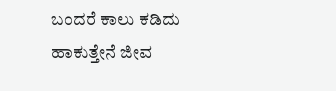ಬಂದರೆ ಕಾಲು ಕಡಿದು ಹಾಕುತ್ತೇನೆ ಜೀವ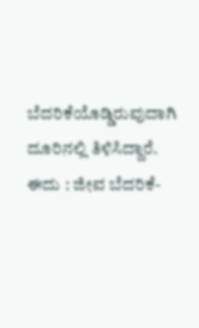ಬೆದರಿಕೆಯೊಡ್ಡಿರುವುದಾಗಿ ದೂರಿನಲ್ಲಿ ತಿಳಿಸಿದ್ದಾರೆ.
ಈದು : ಜೀವ ಬೆದರಿಕೆ-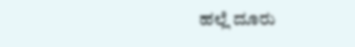ಹಲ್ಲೆ ದೂರು